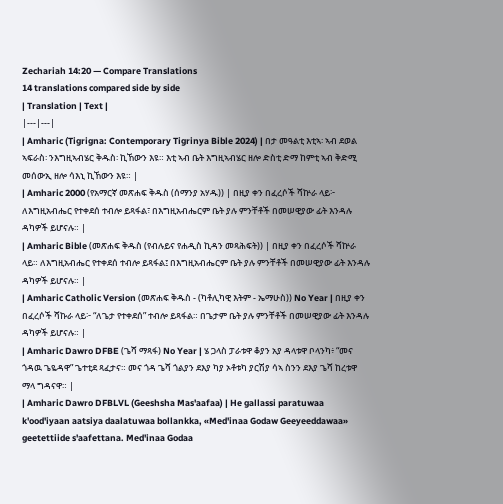Zechariah 14:20 — Compare Translations
14 translations compared side by side
| Translation | Text |
|---|---|
| Amharic (Tigrigna: Contemporary Tigrinya Bible 2024) | በታ መዓልቲ እቲኣ፡ ኣብ ደወል ኣፍራስ፡ ንእግዚኣብሄር ቅዱስ፡ ኪኸውን እዩ። እቲ ኣብ ቤት እግዚኣብሄር ዘሎ ድስቲ ድማ ከምቲ ኣብ ቅድሚ መሰውኢ ዘሎ ሳእኒ ኪኸውን እዩ። |
| Amharic 2000 (የአማርኛ መጽሐፍ ቅዱስ (ሰማንያ አሃዱ)) | በዚያ ቀን በፈረሶች ሻኵራ ላይ፦ ለእግዚአብሔር የተቀደሰ ተብሎ ይጻፋል፣ በእግዚአብሔርም ቤት ያሉ ምንቸቶች በመሠዊያው ፊት እንዳሉ ዳካዎች ይሆናሉ። |
| Amharic Bible (መጽሐፍ ቅዱስ (የብሉይና የሐዲስ ኪዳን መጻሕፍት)) | በዚያ ቀን በፈረሶች ሻኵራ ላይ። ለእግዚአብሔር የተቀደሰ ተብሎ ይጻፋል፤ በእግዚአብሔርም ቤት ያሉ ምንቸቶች በመሠዊያው ፊት እንዳሉ ዳካዎች ይሆናሉ። |
| Amharic Catholic Version (መጽሐፍ ቅዱስ - (ካቶሊካዊ እትም - ኤማሁስ)) No Year | በዚያ ቀን በፈረሶች ሻኩራ ላይ፦ “ለጌታ የተቀደሰ” ተብሎ ይጻፋል። በጌታም ቤት ያሉ ምንቸቶች በመሠዊያው ፊት እንዳሉ ዳካዎች ይሆናሉ። |
| Amharic Dawro DFBE (ጌሻ ማጻፋ) No Year | ሄ ጋላስ ፓራቱዋ ቆያን አያ ዳላቱዋ ቦላንካ፥ “መና ጎዳዉ ጌዬዳዋ” ጌተቲደ ጻፈታና። መና ጎዳ ጌሻ ጎልያን ደእያ ካያ ኦቶቱካ ያርሽያ ሳኣ ስንን ደእያ ጌሻ ከረቱዋ ማላ ግዳናዋ። |
| Amharic Dawro DFBLVL (Geeshsha Mas'aafaa) | He gallassi paratuwaa k'ood'iyaan aatsiya daalatuwaa bollankka, «Med'inaa Godaw Geeyeeddawaa» geetettiide s'aafettana. Med'inaa Godaa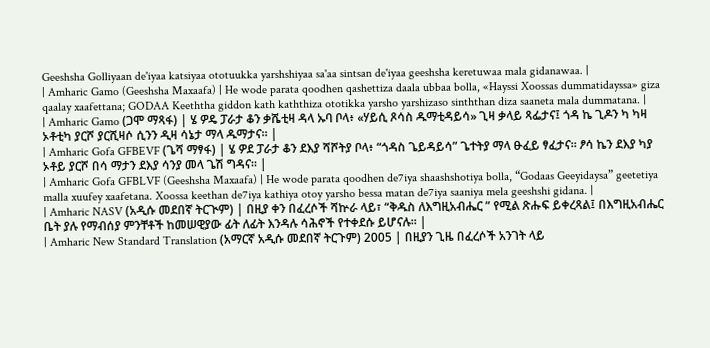Geeshsha Golliyaan de'iyaa katsiyaa ototuukka yarshshiyaa sa'aa sintsan de'iyaa geeshsha keretuwaa mala gidanawaa. |
| Amharic Gamo (Geeshsha Maxaafa) | He wode parata qoodhen qashettiza daala ubbaa bolla, «Hayssi Xoossas dummatidayssa» giza qaalay xaafettana; GODAA Keeththa giddon kath kaththiza ototikka yarsho yarshizaso sinththan diza saaneta mala dummatana. |
| Amharic Gamo (ጋሞ ማጻፋ) | ሄ ዎዴ ፓራታ ቆን ቃሼቲዛ ዳላ ኡባ ቦላ፥ «ሃይሲ ጾሳስ ዱማቲዳይሳ» ጊዛ ቃላይ ጻፌታና፤ ጎዳ ኬ ጊዶን ካ ካዛ ኦቶቲካ ያርሾ ያርሺዛሶ ሲንን ዲዛ ሳኔታ ማላ ዱማታና። |
| Amharic Gofa GFBEVF (ጌሻ ማፃፋ) | ሄ ዎደ ፓራታ ቆን ደእያ ሻሾትያ ቦላ፥ “ጎዳስ ጌይዳይሳ” ጌተትያ ማላ ፁፈይ ፃፈታና። ፆሳ ኬን ደእያ ካያ ኦቶይ ያርሾ በሳ ማታን ደእያ ሳንያ መላ ጌሽ ግዳና። |
| Amharic Gofa GFBLVF (Geeshsha Maxaafa) | He wode parata qoodhen de7iya shaashshotiya bolla, “Godaas Geeyidaysa” geetetiya malla xuufey xaafetana. Xoossa keethan de7iya kathiya otoy yarsho bessa matan de7iya saaniya mela geeshshi gidana. |
| Amharic NASV (አዲሱ መደበኛ ትርጒም) | በዚያ ቀን በፈረሶች ሻኵራ ላይ፣ “ቅዱስ ለእግዚአብሔር ” የሚል ጽሑፍ ይቀረጻል፤ በእግዚአብሔር ቤት ያሉ የማብሰያ ምንቸቶች ከመሠዊያው ፊት ለፊት እንዳሉ ሳሕኖች የተቀደሱ ይሆናሉ። |
| Amharic New Standard Translation (አማርኛ አዲሱ መደበኛ ትርጉም) 2005 | በዚያን ጊዜ በፈረሶች አንገት ላይ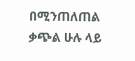በሚንጠለጠል ቃጭል ሁሉ ላይ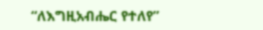“ለእግዚአብሔር የተለየ”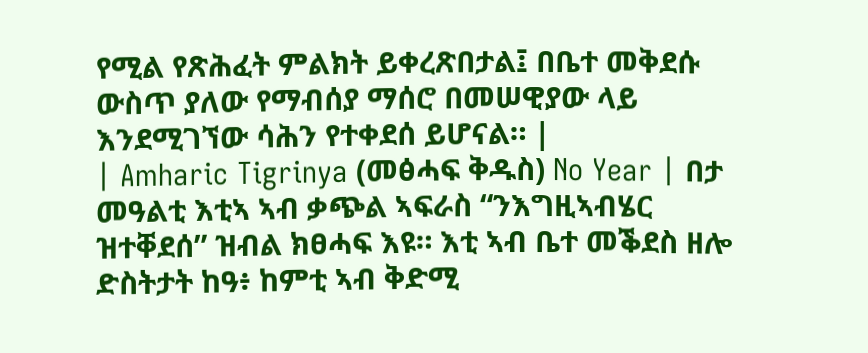የሚል የጽሕፈት ምልክት ይቀረጽበታል፤ በቤተ መቅደሱ ውስጥ ያለው የማብሰያ ማሰሮ በመሠዊያው ላይ እንደሚገኘው ሳሕን የተቀደሰ ይሆናል። |
| Amharic Tigrinya (መፅሓፍ ቅዱስ) No Year | በታ መዓልቲ እቲኣ ኣብ ቃጭል ኣፍራስ “ንእግዚኣብሄር ዝተቐደሰ” ዝብል ክፀሓፍ እዩ። እቲ ኣብ ቤተ መቕደስ ዘሎ ድስትታት ከዓ፥ ከምቲ ኣብ ቅድሚ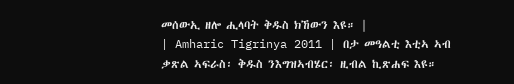መሰውኢ ዘሎ ሒላባት ቅዱስ ክኸውን እዩ። |
| Amharic Tigrinya 2011 | በታ መዓልቲ እቲኣ ኣብ ቃጽል ኣፍራስ፡ ቅዱስ ንእግዝኣብሄር፡ ዚብል ኪጽሐፍ እዩ።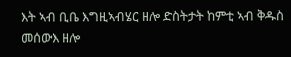እት ኣብ ቢቤ እግዚኣብሄር ዘሎ ድስትታት ከምቲ ኣብ ቅዱስ መሰውእ ዘሎ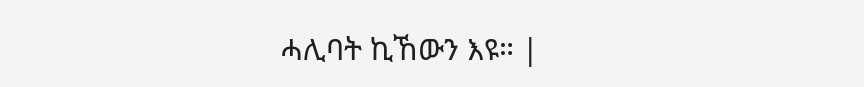ሓሊባት ኪኸውን እዩ። |